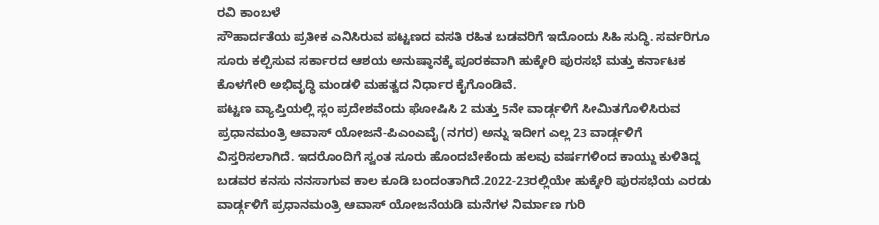ರವಿ ಕಾಂಬಳೆ
ಸೌಹಾರ್ದತೆಯ ಪ್ರತೀಕ ಎನಿಸಿರುವ ಪಟ್ಟಣದ ವಸತಿ ರಹಿತ ಬಡವರಿಗೆ ಇದೊಂದು ಸಿಹಿ ಸುದ್ಧಿ. ಸರ್ವರಿಗೂ ಸೂರು ಕಲ್ಪಿಸುವ ಸರ್ಕಾರದ ಆಶಯ ಅನುಷ್ಠಾನಕ್ಕೆ ಪೂರಕವಾಗಿ ಹುಕ್ಕೇರಿ ಪುರಸಭೆ ಮತ್ತು ಕರ್ನಾಟಕ ಕೊಳಗೇರಿ ಅಭಿವೃದ್ಧಿ ಮಂಡಳಿ ಮಹತ್ವದ ನಿರ್ಧಾರ ಕೈಗೊಂಡಿವೆ.
ಪಟ್ಟಣ ವ್ಯಾಪ್ತಿಯಲ್ಲಿ ಸ್ಲಂ ಪ್ರದೇಶವೆಂದು ಘೋಷಿಸಿ 2 ಮತ್ತು 5ನೇ ವಾರ್ಡ್ಗಳಿಗೆ ಸೀಮಿತಗೊಳಿಸಿರುವ ಪ್ರಧಾನಮಂತ್ರಿ ಆವಾಸ್ ಯೋಜನೆ-ಪಿಎಂಎವೈ (ನಗರ) ಅನ್ನು ಇದೀಗ ಎಲ್ಲ 23 ವಾರ್ಡ್ಗಳಿಗೆ ವಿಸ್ತರಿಸಲಾಗಿದೆ. ಇದರೊಂದಿಗೆ ಸ್ವಂತ ಸೂರು ಹೊಂದಬೇಕೆಂದು ಹಲವು ವರ್ಷಗಳಿಂದ ಕಾಯ್ದು ಕುಳಿತಿದ್ದ ಬಡವರ ಕನಸು ನನಸಾಗುವ ಕಾಲ ಕೂಡಿ ಬಂದಂತಾಗಿದೆ.2022-23ರಲ್ಲಿಯೇ ಹುಕ್ಕೇರಿ ಪುರಸಭೆಯ ಎರಡು ವಾರ್ಡ್ಗಳಿಗೆ ಪ್ರಧಾನಮಂತ್ರಿ ಆವಾಸ್ ಯೋಜನೆಯಡಿ ಮನೆಗಳ ನಿರ್ಮಾಣ ಗುರಿ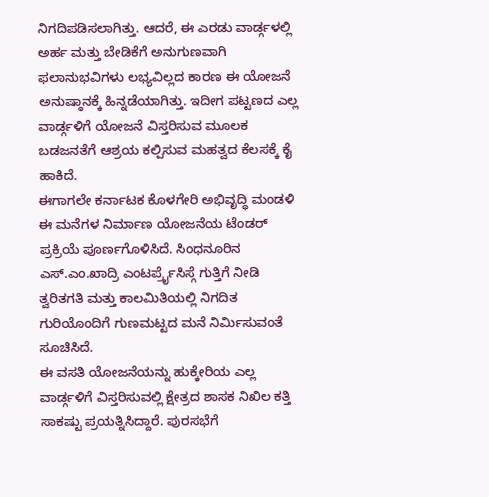ನಿಗದಿಪಡಿಸಲಾಗಿತ್ತು. ಆದರೆ, ಈ ಎರಡು ವಾರ್ಡ್ಗಳಲ್ಲಿ ಅರ್ಹ ಮತ್ತು ಬೇಡಿಕೆಗೆ ಅನುಗುಣವಾಗಿ ಫಲಾನುಭವಿಗಳು ಲಭ್ಯವಿಲ್ಲದ ಕಾರಣ ಈ ಯೋಜನೆ ಅನುಷ್ಠಾನಕ್ಕೆ ಹಿನ್ನಡೆಯಾಗಿತ್ತು. ಇದೀಗ ಪಟ್ಟಣದ ಎಲ್ಲ ವಾರ್ಡ್ಗಳಿಗೆ ಯೋಜನೆ ವಿಸ್ತರಿಸುವ ಮೂಲಕ ಬಡಜನತೆಗೆ ಆಶ್ರಯ ಕಲ್ಪಿಸುವ ಮಹತ್ವದ ಕೆಲಸಕ್ಕೆ ಕೈ ಹಾಕಿದೆ.
ಈಗಾಗಲೇ ಕರ್ನಾಟಕ ಕೊಳಗೇರಿ ಅಭಿವೃದ್ಧಿ ಮಂಡಳಿ ಈ ಮನೆಗಳ ನಿರ್ಮಾಣ ಯೋಜನೆಯ ಟೆಂಡರ್ ಪ್ರಕ್ರಿಯೆ ಪೂರ್ಣಗೊಳಿಸಿದೆ. ಸಿಂಧನೂರಿನ ಎಸ್.ಎಂ.ಖಾದ್ರಿ ಎಂಟರ್ಪ್ರೈಸಿಸ್ಗೆ ಗುತ್ತಿಗೆ ನೀಡಿ ತ್ವರಿತಗತಿ ಮತ್ತು ಕಾಲಮಿತಿಯಲ್ಲಿ ನಿಗದಿತ ಗುರಿಯೊಂದಿಗೆ ಗುಣಮಟ್ಟದ ಮನೆ ನಿರ್ಮಿಸುವಂತೆ ಸೂಚಿಸಿದೆ.
ಈ ವಸತಿ ಯೋಜನೆಯನ್ನು ಹುಕ್ಕೇರಿಯ ಎಲ್ಲ ವಾರ್ಡ್ಗಳಿಗೆ ವಿಸ್ತರಿಸುವಲ್ಲಿ ಕ್ಷೇತ್ರದ ಶಾಸಕ ನಿಖಿಲ ಕತ್ತಿ ಸಾಕಷ್ಟು ಪ್ರಯತ್ನಿಸಿದ್ದಾರೆ. ಪುರಸಭೆಗೆ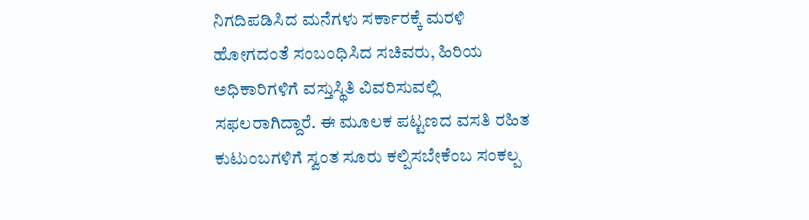ನಿಗದಿಪಡಿಸಿದ ಮನೆಗಳು ಸರ್ಕಾರಕ್ಕೆ ಮರಳಿ ಹೋಗದಂತೆ ಸಂಬಂಧಿಸಿದ ಸಚಿವರು, ಹಿರಿಯ ಅಧಿಕಾರಿಗಳಿಗೆ ವಸ್ತುಸ್ಥಿತಿ ವಿವರಿಸುವಲ್ಲಿ ಸಫಲರಾಗಿದ್ದಾರೆ. ಈ ಮೂಲಕ ಪಟ್ಟಣದ ವಸತಿ ರಹಿತ ಕುಟುಂಬಗಳಿಗೆ ಸ್ವಂತ ಸೂರು ಕಲ್ಪಿಸಬೇಕೆಂಬ ಸಂಕಲ್ಪ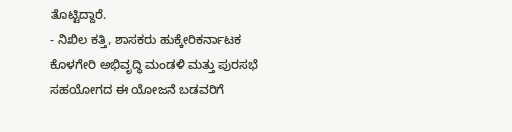ತೊಟ್ಟಿದ್ದಾರೆ.
- ನಿಖಿಲ ಕತ್ತಿ, ಶಾಸಕರು ಹುಕ್ಕೇರಿಕರ್ನಾಟಕ ಕೊಳಗೇರಿ ಅಭಿವೃದ್ಧಿ ಮಂಡಳಿ ಮತ್ತು ಪುರಸಭೆ ಸಹಯೋಗದ ಈ ಯೋಜನೆ ಬಡವರಿಗೆ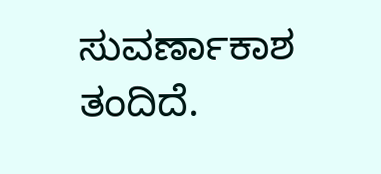ಸುವರ್ಣಾಕಾಶ ತಂದಿದೆ.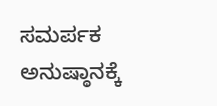ಸಮರ್ಪಕ ಅನುಷ್ಠಾನಕ್ಕೆ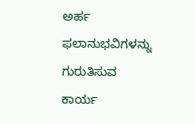ಅರ್ಹ ಫಲಾನುಭವಿಗಳನ್ನು ಗುರುತಿಸುವ ಕಾರ್ಯ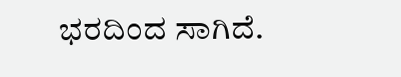ಭರದಿಂದ ಸಾಗಿದೆ.